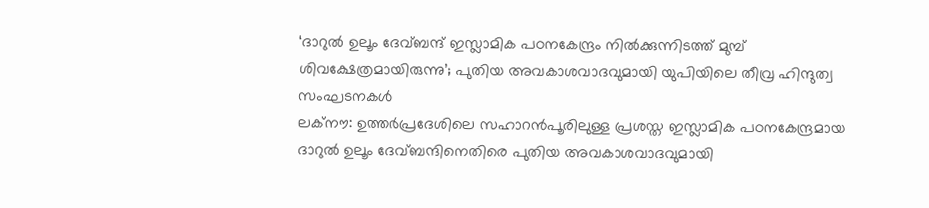‘ദാറുൽ ഉലൂം ദേവ്ബന്ദ് ഇസ്ലാമിക പഠനകേന്ദ്രം നിൽക്കുന്നിടത്ത് മുമ്പ് ശിവക്ഷേത്രമായിരുന്നു’; പുതിയ അവകാശവാദവുമായി യുപിയിലെ തീവ്ര ഹിന്ദുത്വ സംഘടനകൾ
ലക്നൗ: ഉത്തർപ്രദേശിലെ സഹാറൻപൂരിലുള്ള പ്രശസ്ത ഇസ്ലാമിക പഠനകേന്ദ്രമായ ദാറുൽ ഉലൂം ദേവ്ബന്ദിനെതിരെ പുതിയ അവകാശവാദവുമായി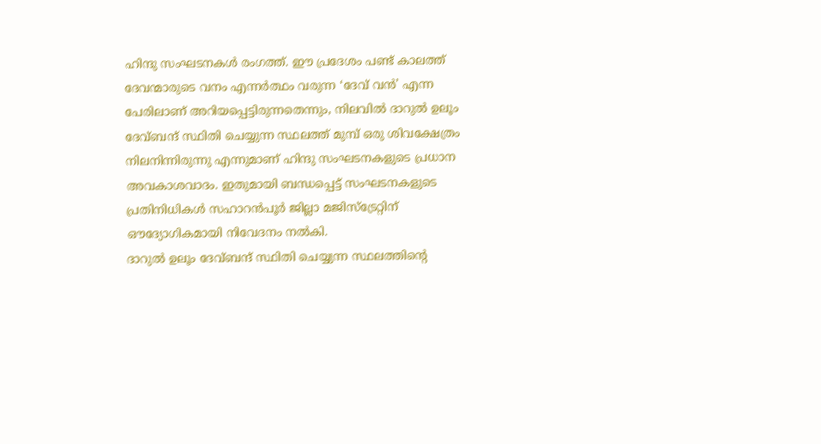ഹിന്ദു സംഘടനകൾ രംഗത്ത്. ഈ പ്രദേശം പണ്ട് കാലത്ത് ദേവന്മാരുടെ വനം എന്നർത്ഥം വരുന്ന ‘ദേവ് വൻ’ എന്ന പേരിലാണ് അറിയപ്പെട്ടിരുന്നതെന്നും, നിലവിൽ ദാറുൽ ഉലൂം ദേവ്ബന്ദ് സ്ഥിതി ചെയ്യുന്ന സ്ഥലത്ത് മുമ്പ് ഒരു ശിവക്ഷേത്രം നിലനിന്നിരുന്നു എന്നുമാണ് ഹിന്ദു സംഘടനകളുടെ പ്രധാന അവകാശവാദം. ഇതുമായി ബന്ധപ്പെട്ട് സംഘടനകളുടെ പ്രതിനിധികൾ സഹാറൻപൂർ ജില്ലാ മജിസ്ട്രേറ്റിന് ഔദ്യോഗികമായി നിവേദനം നൽകി.
ദാറുൽ ഉലൂം ദേവ്ബന്ദ് സ്ഥിതി ചെയ്യുന്ന സ്ഥലത്തിന്റെ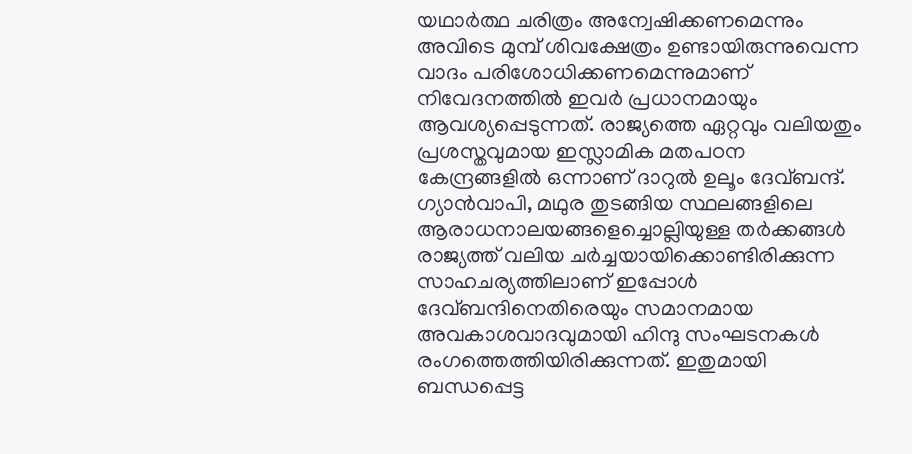യഥാർത്ഥ ചരിത്രം അന്വേഷിക്കണമെന്നും അവിടെ മുമ്പ് ശിവക്ഷേത്രം ഉണ്ടായിരുന്നുവെന്ന വാദം പരിശോധിക്കണമെന്നുമാണ് നിവേദനത്തിൽ ഇവർ പ്രധാനമായും ആവശ്യപ്പെടുന്നത്. രാജ്യത്തെ ഏറ്റവും വലിയതും പ്രശസ്തവുമായ ഇസ്ലാമിക മതപഠന കേന്ദ്രങ്ങളിൽ ഒന്നാണ് ദാറുൽ ഉലൂം ദേവ്ബന്ദ്. ഗ്യാൻവാപി, മഥുര തുടങ്ങിയ സ്ഥലങ്ങളിലെ ആരാധനാലയങ്ങളെച്ചൊല്ലിയുള്ള തർക്കങ്ങൾ രാജ്യത്ത് വലിയ ചർച്ചയായിക്കൊണ്ടിരിക്കുന്ന സാഹചര്യത്തിലാണ് ഇപ്പോൾ ദേവ്ബന്ദിനെതിരെയും സമാനമായ അവകാശവാദവുമായി ഹിന്ദു സംഘടനകൾ രംഗത്തെത്തിയിരിക്കുന്നത്. ഇതുമായി ബന്ധപ്പെട്ട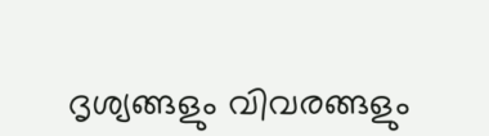ദൃശ്യങ്ങളും വിവരങ്ങളും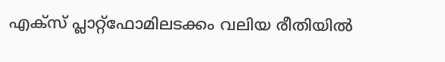എക്സ് പ്ലാറ്റ്ഫോമിലടക്കം വലിയ രീതിയിൽ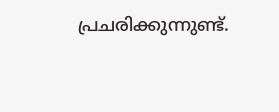പ്രചരിക്കുന്നുണ്ട്.